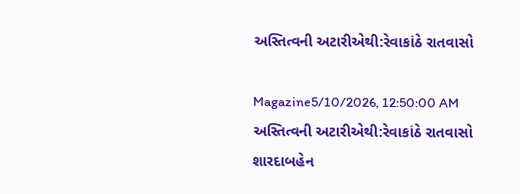અસ્તિત્વની અટારીએથી:રેવાકાંઠે રાતવાસો

Magazine5/10/2026, 12:50:00 AM
અસ્તિત્વની અટારીએથી:રેવાકાંઠે રાતવાસો
શારદાબહેન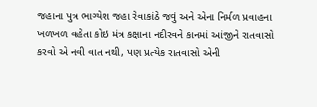જહાના પુત્ર ભાગ્યેશ જહા રેવાકાંઠે જવું અને એના નિર્મળ પ્રવાહના ખળખળ વહેતા કોઇ મંત્ર કક્ષાના નદીરવને કાનમાં આંજીને રાતવાસો કરવો એ નવી વાત નથી, પણ પ્રત્યેક રાતવાસો એની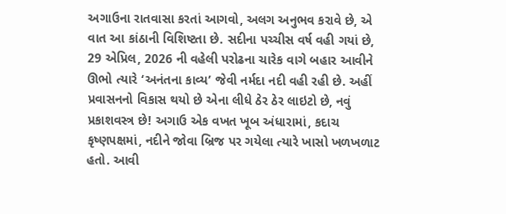અગાઉના રાતવાસા કરતાં આગવો, અલગ અનુભવ કરાવે છે, એ વાત આ કાંઠાની વિશિષ્ટતા છે. સદીના પચ્ચીસ વર્ષ વહી ગયાં છે, 29 એપ્રિલ, 2026 ની વહેલી પરોઢના ચારેક વાગે બહાર આવીને ઊભો ત્યારે ‘અનંતના કાવ્ય’ જેવી નર્મદા નદી વહી રહી છે. અહીં પ્રવાસનનો વિકાસ થયો છે એના લીધે ઠેર ઠેર લાઇટો છે, નવું પ્રકાશવસ્ત્ર છે! અગાઉ એક વખત ખૂબ અંધારામાં, કદાચ કૃષ્ણપક્ષમાં, નદીને જોવા બ્રિજ પર ગયેલા ત્યારે ખાસો ખળખળાટ હતો. આવી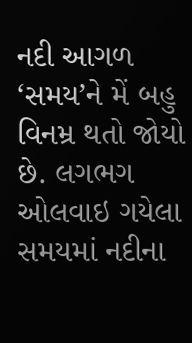નદી આગળ ‘સમય’ને મેં બહુ વિનમ્ર થતો જોયો છે. લગભગ ઓલવાઇ ગયેલા સમયમાં નદીના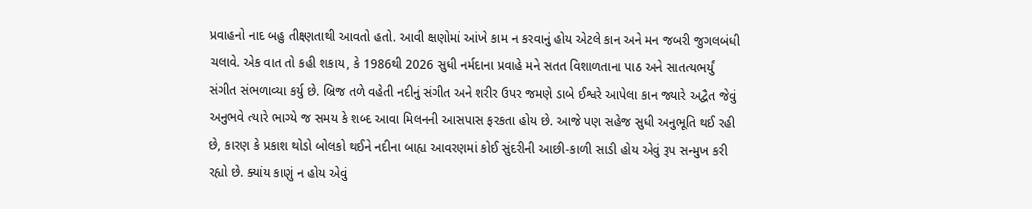પ્રવાહનો નાદ બહુ તીક્ષ્ણતાથી આવતો હતો. આવી ક્ષણોમાં આંખે કામ ન કરવાનું હોય એટલે કાન અને મન જબરી જુગલબંધી ચલાવે. એક વાત તો કહી શકાય, કે 1986થી 2026 સુધી નર્મદાના પ્રવાહે મને સતત વિશાળતાના પાઠ અને સાતત્યભર્યું સંગીત સંભળાવ્યા કર્યુ છે. બ્રિજ તળે વહેતી નદીનું સંગીત અને શરીર ઉપર જમણે ડાબે ઈશ્વરે આપેલા કાન જ્યારે અદ્વૈત જેવું અનુભવે ત્યારે ભાગ્યે જ સમય કે શબ્દ આવા મિલનની આસપાસ ફરકતા હોય છે. આજે પણ સહેજ સુધી અનુભૂતિ થઈ રહી છે, કારણ કે પ્રકાશ થોડો બોલકો થઈને નદીના બાહ્ય આવરણમાં કોઈ સુંદરીની આછી-કાળી સાડી હોય એવું રૂપ સન્મુખ કરી રહ્યો છે. ક્યાંય કાણું ન હોય એવું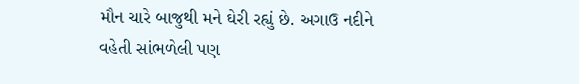મૌન ચારે બાજુથી મને ઘેરી રહ્યું છે. અગાઉ નદીને વહેતી સાંભળેલી પણ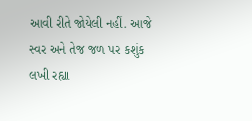આવી રીતે જોયેલી નહીં. આજે સ્વર અને તેજ જળ પર કશુંક લખી રહ્યા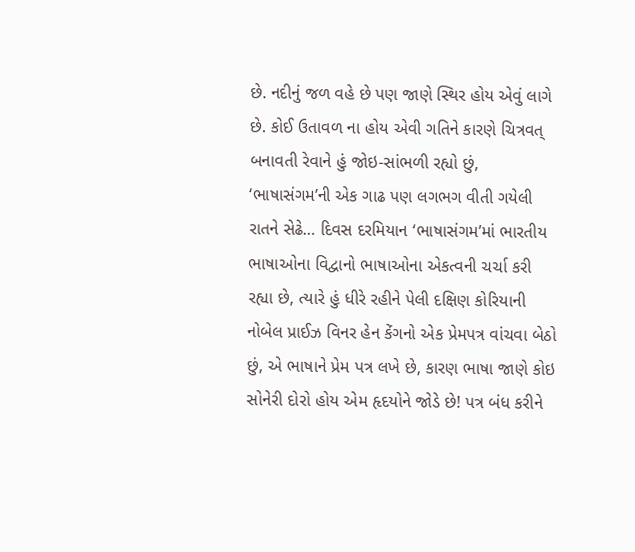છે. નદીનું જળ વહે છે પણ જાણે સ્થિર હોય એવું લાગે છે. કોઈ ઉતાવળ ના હોય એવી ગતિને કારણે ચિત્રવત્ બનાવતી રેવાને હું જોઇ-સાંભળી રહ્યો છું, ‘ભાષાસંગમ’ની એક ગાઢ પણ લગભગ વીતી ગયેલી રાતને સેઢે… દિવસ દરમિયાન ‘ભાષાસંગમ’માં ભારતીય ભાષાઓના વિદ્વાનો ભાષાઓના એકત્વની ચર્ચા કરી રહ્યા છે, ત્યારે હું ધીરે રહીને પેલી દક્ષિણ કોરિયાની નોબેલ પ્રાઈઝ વિનર હેન કેંગનો એક પ્રેમપત્ર વાંચવા બેઠો છું, એ ભાષાને પ્રેમ પત્ર લખે છે, કારણ ભાષા જાણે કોઇ સોનેરી દોરો હોય એમ હૃદયોને જોડે છે! પત્ર બંધ કરીને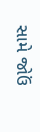સામે જોઉં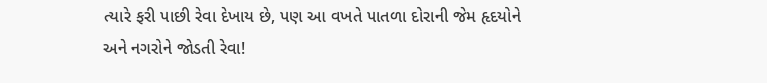ત્યારે ફરી પાછી રેવા દેખાય છે, પણ આ વખતે પાતળા દોરાની જેમ હૃદયોને અને નગરોને જોડતી રેવા!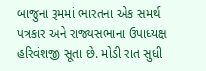બાજુના રૂમમાં ભારતના એક સમર્થ પત્રકાર અને રાજ્યસભાના ઉપાધ્યક્ષ હરિવંશજી સૂતા છે. મોડી રાત સુધી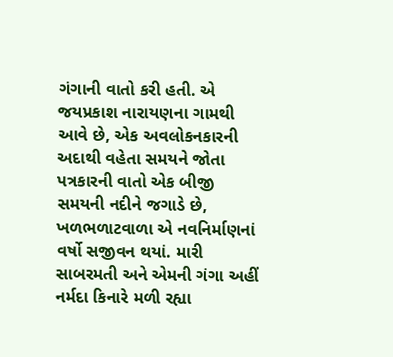ગંગાની વાતો કરી હતી. એ જયપ્રકાશ નારાયણના ગામથી આવે છે, એક અવલોકનકારની અદાથી વહેતા સમયને જોતા પત્રકારની વાતો એક બીજી સમયની નદીને જગાડે છે, ખળભળાટવાળા એ નવનિર્માણનાં વર્ષો સજીવન થયાં. મારી સાબરમતી અને એમની ગંગા અહીં નર્મદા કિનારે મળી રહ્યા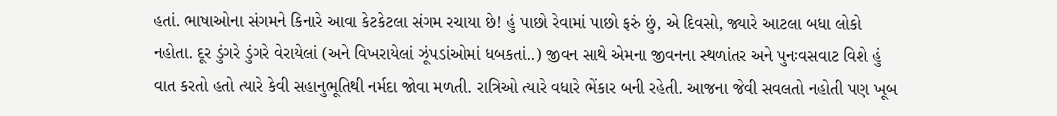હતાં. ભાષાઓના સંગમને કિનારે આવા કેટકેટલા સંગમ રચાયા છે! હું પાછો રેવામાં પાછો ફરું છું, એ દિવસો, જ્યારે આટલા બધા લોકો નહોતા. દૂર ડુંગરે ડુંગરે વેરાયેલાં (અને વિખરાયેલાં ઝૂંપડાંઓમાં ધબકતાં..) જીવન સાથે એમના જીવનના સ્થળાંતર અને પુનઃવસવાટ વિશે હું વાત કરતો હતો ત્યારે કેવી સહાનુભૂતિથી નર્મદા જોવા મળતી. રાત્રિઓ ત્યારે વધારે ભેંકાર બની રહેતી. આજના જેવી સવલતો નહોતી પણ ખૂબ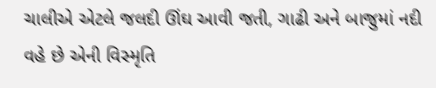ચાલીએ એટલે જલદી ઊંઘ આવી જતી, ગાઢી અને બાજુમાં નદી વહે છે એની વિસ્મૃતિ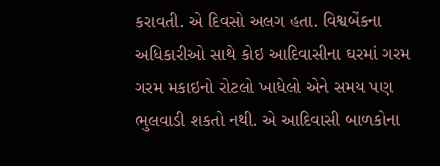કરાવતી. એ દિવસો અલગ હતા. વિશ્વબેંકના અધિકારીઓ સાથે કોઇ આદિવાસીના ઘરમાં ગરમ ગરમ મકાઇનો રોટલો ખાધેલો એને સમય પણ ભુલવાડી શકતો નથી. એ આદિવાસી બાળકોના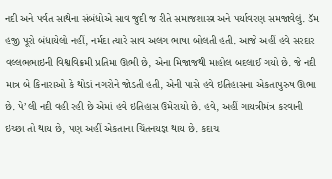નદી અને પર્વત સાથેના સંબંધોએ સાવ જુદી જ રીતે સમાજશાસ્ત્ર અને પર્યાવરણ સમજાવેલું. ડૅમ હજી પૂરો બંધાયેલો નહીં, નર્મદા ત્યારે સાવ અલગ ભાષા બોલતી હતી. આજે અહીં હવે સરદાર વલ્લભભાઇની વિશ્વવિક્રમી પ્રતિમા ઊભી છે, એના મિજાજથી માહોલ બદલાઈ ગયો છે. જે નદી માત્ર બે કિનારાઓ કે થોડાં નગરોને જોડતી હતી, એની પાસે હવે ઇતિહાસના એકતાપુરુષ ઊભા છે. પે’લી નદી વહી રહી છે એમાં હવે ઇતિહાસ ઉમેરાયો છે. હવે, અહીં ગાયત્રીમંત્ર કરવાની ઇચ્છા તો થાય છે, પણ અહીં એકતાના ચિંતનયજ્ઞ થાય છે. કદાચ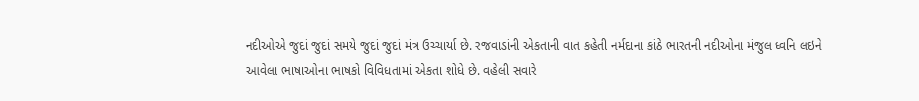નદીઓએ જુદાં જુદાં સમયે જુદાં જુદાં મંત્ર ઉચ્ચાર્યા છે. રજવાડાંની એકતાની વાત કહેતી નર્મદાના કાંઠે ભારતની નદીઓના મંજુલ ધ્વનિ લઇને આવેલા ભાષાઓના ભાષકો વિવિધતામાં એકતા શોધે છે. વહેલી સવારે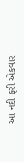આ નદી ફરી એકવાર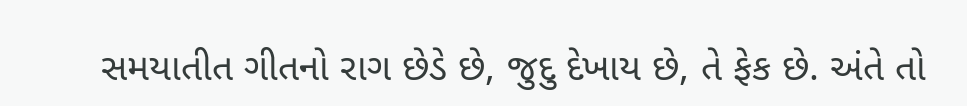સમયાતીત ગીતનો રાગ છેડે છે, જુદુ દેખાય છે, તે ફેક છે. અંતે તો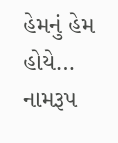હેમનું હેમ હોયે… નામરૂપ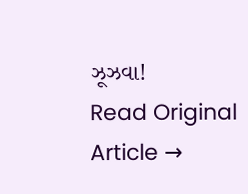ઝૂઝવા!
Read Original Article →